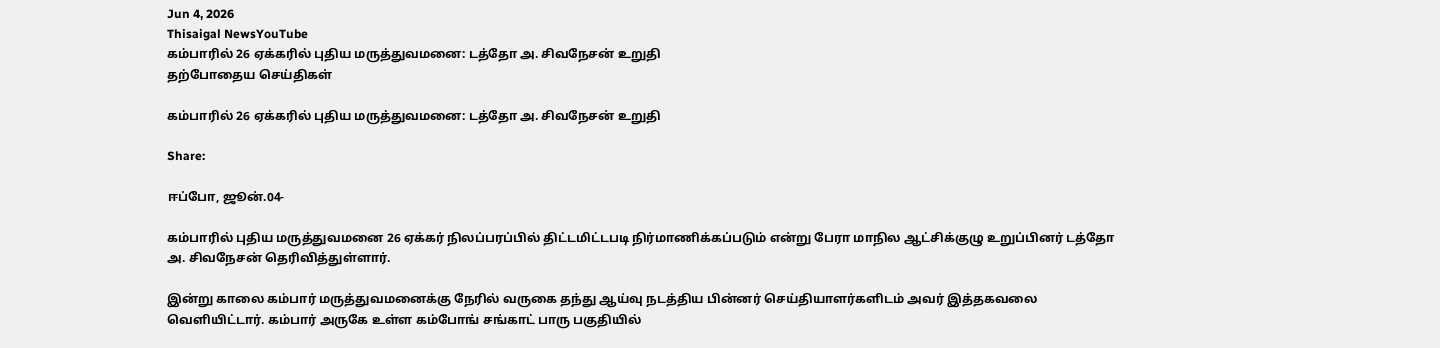Jun 4, 2026
Thisaigal NewsYouTube
கம்பாரில் 26 ஏக்கரில் புதிய மருத்துவமனை: டத்தோ அ. சிவநேசன் உறுதி
தற்போதைய செய்திகள்

கம்பாரில் 26 ஏக்கரில் புதிய மருத்துவமனை: டத்தோ அ. சிவநேசன் உறுதி

Share:

ஈப்போ, ஜூன்.04-

கம்பாரில் புதிய மருத்துவமனை 26 ஏக்கர் நிலப்பரப்பில் திட்டமிட்டபடி நிர்மாணிக்கப்படும் என்று பேரா மாநில ஆட்சிக்குழு உறுப்பினர் டத்தோ அ. சிவநேசன் தெரிவித்துள்ளார்.

இன்று காலை கம்பார் மருத்துவமனைக்கு நேரில் வருகை தந்து ஆய்வு நடத்திய பின்னர் செய்தியாளர்களிடம் அவர் இத்தகவலை வெளியிட்டார். கம்பார் அருகே உள்ள கம்போங் சங்காட் பாரு பகுதியில்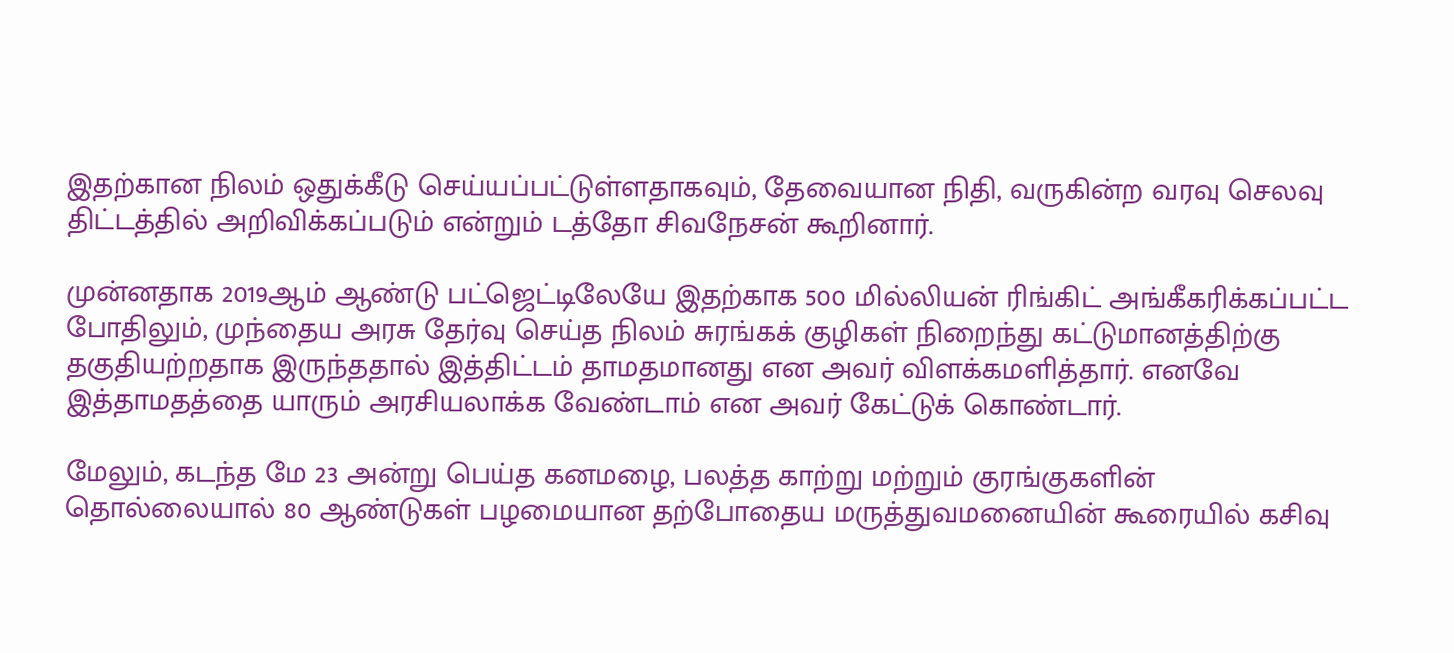இதற்கான நிலம் ஒதுக்கீடு செய்யப்பட்டுள்ளதாகவும், தேவையான நிதி, வருகின்ற வரவு செலவு திட்டத்தில் அறிவிக்கப்படும் என்றும் டத்தோ சிவநேசன் கூறினார்.

முன்னதாக 2019ஆம் ஆண்டு பட்ஜெட்டிலேயே இதற்காக 500 மில்லியன் ரிங்கிட் அங்கீகரிக்கப்பட்ட போதிலும், முந்தைய அரசு தேர்வு செய்த நிலம் சுரங்கக் குழிகள் நிறைந்து கட்டுமானத்திற்கு தகுதியற்றதாக இருந்ததால் இத்திட்டம் தாமதமானது என அவர் விளக்கமளித்தார். எனவே இத்தாமதத்தை யாரும் அரசியலாக்க வேண்டாம் என அவர் கேட்டுக் கொண்டார்.

மேலும், கடந்த மே 23 அன்று பெய்த கனமழை, பலத்த காற்று மற்றும் குரங்குகளின் தொல்லையால் 80 ஆண்டுகள் பழமையான தற்போதைய மருத்துவமனையின் கூரையில் கசிவு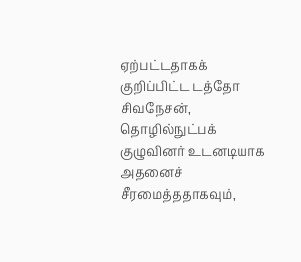ஏற்பட்டதாகக் குறிப்பிட்ட டத்தோ சிவநேசன், தொழில்நுட்பக் குழுவினர் உடனடியாக அதனைச் சீரமைத்ததாகவும்,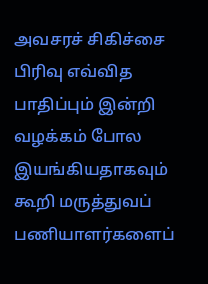அவசரச் சிகிச்சை பிரிவு எவ்வித பாதிப்பும் இன்றி வழக்கம் போல இயங்கியதாகவும் கூறி மருத்துவப் பணியாளர்களைப்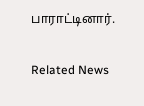பாராட்டினார்.

Related News